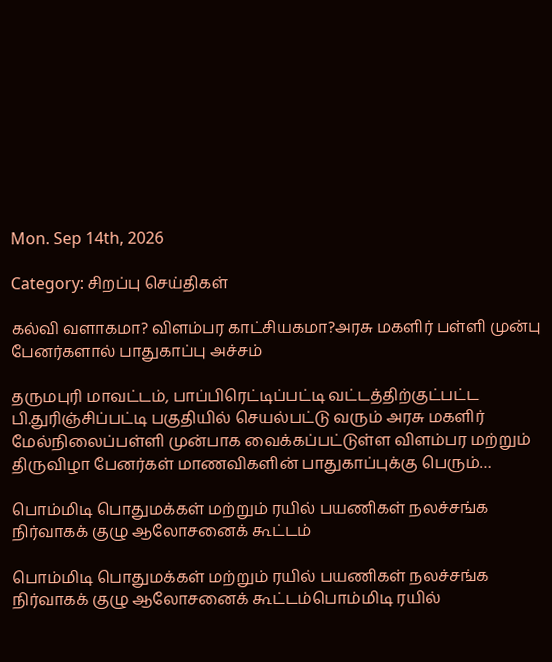Mon. Sep 14th, 2026

Category: சிறப்பு செய்திகள்

கல்வி வளாகமா? விளம்பர காட்சியகமா?அரசு மகளிர் பள்ளி முன்பு பேனர்களால் பாதுகாப்பு அச்சம்

தருமபுரி மாவட்டம், பாப்பிரெட்டிப்பட்டி வட்டத்திற்குட்பட்ட பி.துரிஞ்சிப்பட்டி பகுதியில் செயல்பட்டு வரும் அரசு மகளிர் மேல்நிலைப்பள்ளி முன்பாக வைக்கப்பட்டுள்ள விளம்பர மற்றும் திருவிழா பேனர்கள் மாணவிகளின் பாதுகாப்புக்கு பெரும்…

பொம்மிடி பொதுமக்கள் மற்றும் ரயில் பயணிகள் நலச்சங்க நிர்வாகக் குழு ஆலோசனைக் கூட்டம்

பொம்மிடி பொதுமக்கள் மற்றும் ரயில் பயணிகள் நலச்சங்க நிர்வாகக் குழு ஆலோசனைக் கூட்டம்பொம்மிடி ரயில்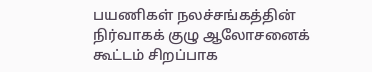பயணிகள் நலச்சங்கத்தின் நிர்வாகக் குழு ஆலோசனைக் கூட்டம் சிறப்பாக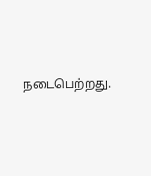நடைபெற்றது.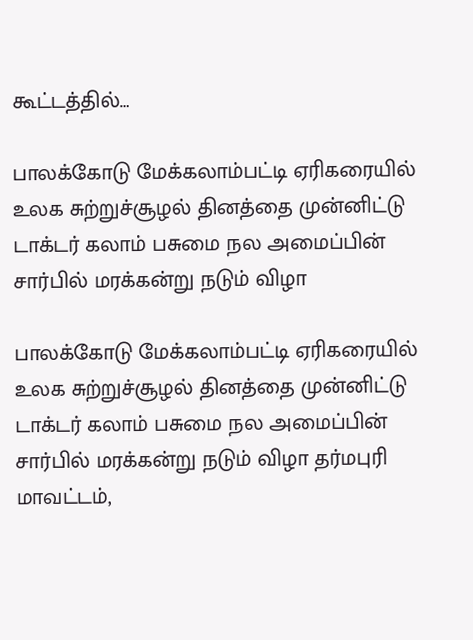கூட்டத்தில்…

பாலக்கோடு மேக்கலாம்பட்டி ஏரிகரையில் உலக சுற்றுச்சூழல் தினத்தை முன்னிட்டு டாக்டர் கலாம் பசுமை நல அமைப்பின் சார்பில் மரக்கன்று நடும் விழா

பாலக்கோடு மேக்கலாம்பட்டி ஏரிகரையில் உலக சுற்றுச்சூழல் தினத்தை முன்னிட்டு டாக்டர் கலாம் பசுமை நல அமைப்பின் சார்பில் மரக்கன்று நடும் விழா தர்மபுரி மாவட்டம்,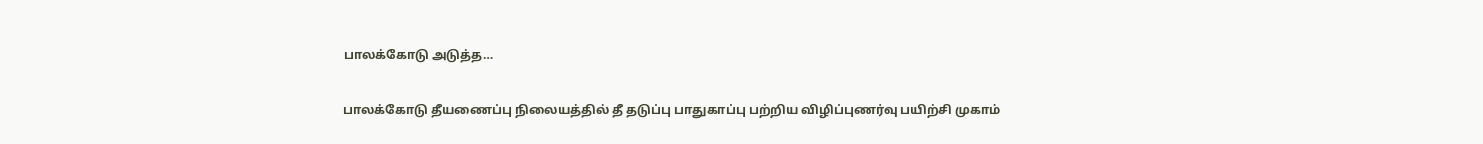பாலக்கோடு அடுத்த…

பாலக்கோடு தீயணைப்பு நிலையத்தில் தீ தடுப்பு பாதுகாப்பு பற்றிய விழிப்புணர்வு பயிற்சி முகாம்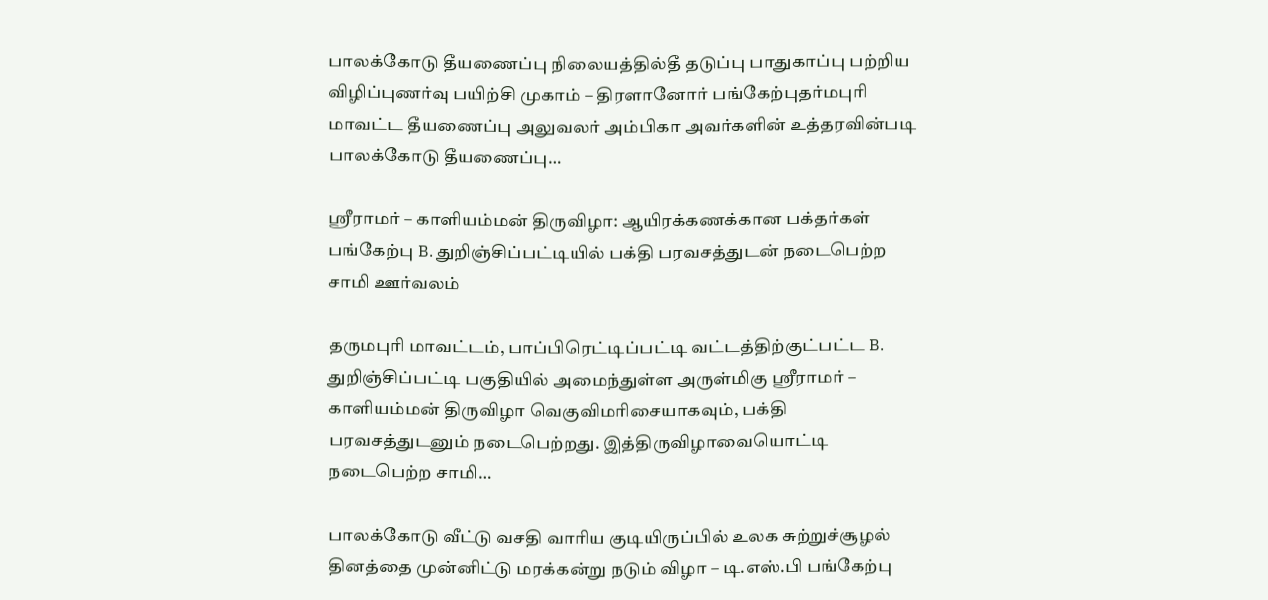பாலக்கோடு தீயணைப்பு நிலையத்தில்தீ தடுப்பு பாதுகாப்பு பற்றிய விழிப்புணர்வு பயிற்சி முகாம் – திரளானோர் பங்கேற்புதர்மபுரி மாவட்ட தீயணைப்பு அலுவலர் அம்பிகா அவர்களின் உத்தரவின்படி பாலக்கோடு தீயணைப்பு…

ஸ்ரீராமர் – காளியம்மன் திருவிழா: ஆயிரக்கணக்கான பக்தர்கள் பங்கேற்பு B. துறிஞ்சிப்பட்டியில் பக்தி பரவசத்துடன் நடைபெற்ற சாமி ஊர்வலம்

தருமபுரி மாவட்டம், பாப்பிரெட்டிப்பட்டி வட்டத்திற்குட்பட்ட B. துறிஞ்சிப்பட்டி பகுதியில் அமைந்துள்ள அருள்மிகு ஸ்ரீராமர் – காளியம்மன் திருவிழா வெகுவிமரிசையாகவும், பக்தி பரவசத்துடனும் நடைபெற்றது. இத்திருவிழாவையொட்டி நடைபெற்ற சாமி…

பாலக்கோடு வீட்டு வசதி வாரிய குடியிருப்பில் உலக சுற்றுச்சூழல் தினத்தை முன்னிட்டு மரக்கன்று நடும் விழா – டி.எஸ்.பி பங்கேற்பு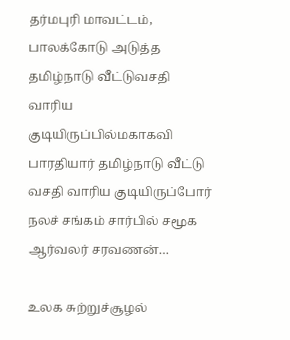தர்மபுரி மாவட்டம், பாலக்கோடு அடுத்த தமிழ்நாடு வீட்டுவசதி வாரிய குடியிருப்பில்மகாகவி பாரதியார் தமிழ்நாடு வீட்டு வசதி வாரிய குடியிருப்போர் நலச் சங்கம் சார்பில் சமூக ஆர்வலர் சரவணன்…

உலக சுற்றுச்சூழல்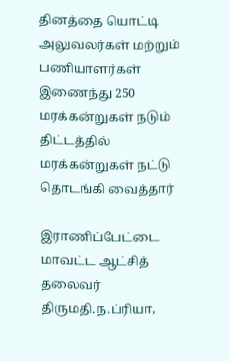தினத்தை யொட்டி அலுவலர்கள் மற்றும் பணியாளர்கள் இணைந்து 250 மரக்கன்றுகள் நடும் திட்டத்தில் மரக்கன்றுகள் நட்டு தொடங்கி வைத்தார்

இராணிப்பேட்டை மாவட்ட ஆட்சித் தலைவர் திருமதி.ந.ப்ரியா,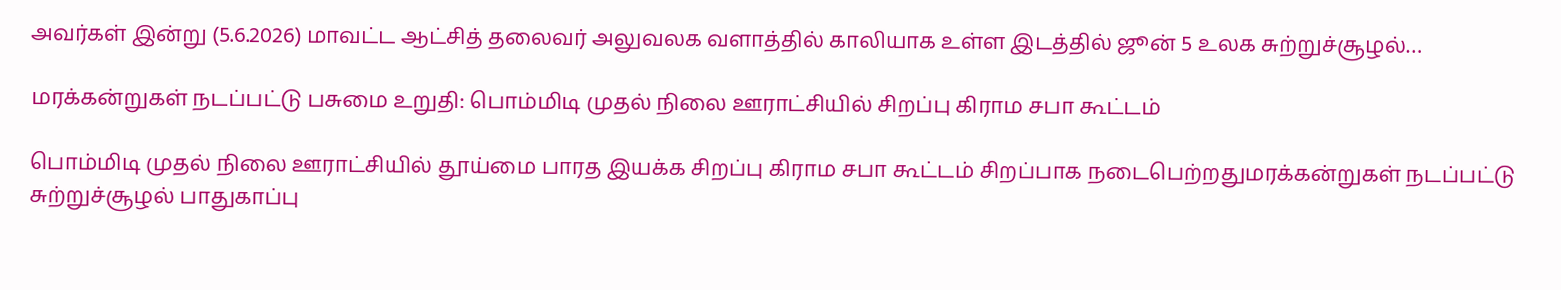அவர்கள் இன்று (5.6.2026) மாவட்ட ஆட்சித் தலைவர் அலுவலக வளாத்தில் காலியாக உள்ள இடத்தில் ஜூன் 5 உலக சுற்றுச்சூழல்…

மரக்கன்றுகள் நடப்பட்டு பசுமை உறுதி: பொம்மிடி முதல் நிலை ஊராட்சியில் சிறப்பு கிராம சபா கூட்டம்

பொம்மிடி முதல் நிலை ஊராட்சியில் தூய்மை பாரத இயக்க சிறப்பு கிராம சபா கூட்டம் சிறப்பாக நடைபெற்றதுமரக்கன்றுகள் நடப்பட்டு சுற்றுச்சூழல் பாதுகாப்பு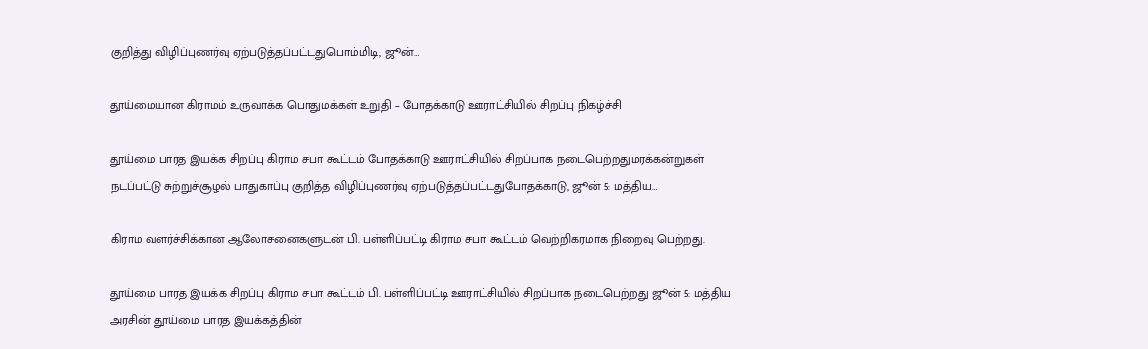குறித்து விழிப்புணர்வு ஏற்படுத்தப்பட்டதுபொம்மிடி, ஜூன்…

தூய்மையான கிராமம் உருவாக்க பொதுமக்கள் உறுதி – போதக்காடு ஊராட்சியில் சிறப்பு நிகழ்ச்சி

தூய்மை பாரத இயக்க சிறப்பு கிராம சபா கூட்டம் போதக்காடு ஊராட்சியில் சிறப்பாக நடைபெற்றதுமரக்கன்றுகள் நடப்பட்டு சுற்றுச்சூழல் பாதுகாப்பு குறித்த விழிப்புணர்வு ஏற்படுத்தப்பட்டதுபோதக்காடு, ஜூன் 5: மத்திய…

கிராம வளர்ச்சிக்கான ஆலோசனைகளுடன் பி. பள்ளிப்பட்டி கிராம சபா கூட்டம் வெற்றிகரமாக நிறைவு பெற்றது.

தூய்மை பாரத இயக்க சிறப்பு கிராம சபா கூட்டம் பி. பள்ளிப்பட்டி ஊராட்சியில் சிறப்பாக நடைபெற்றது ஜூன் 5: மத்திய அரசின் தூய்மை பாரத இயக்கத்தின்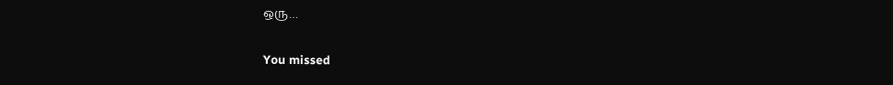ஒரு…

You missed